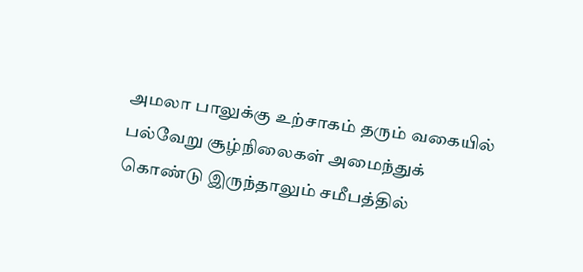அமலா பாலுக்கு உற்சாகம் தரும் வகையில் பல்வேறு சூழ்நிலைகள் அமைந்துக் கொண்டு இருந்தாலும் சமீபத்தில்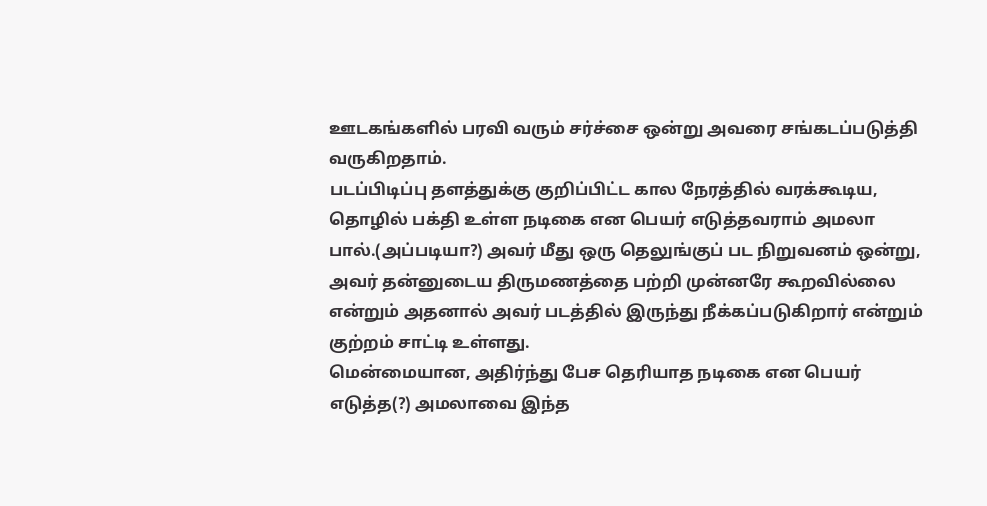ஊடகங்களில் பரவி வரும் சர்ச்சை ஒன்று அவரை சங்கடப்படுத்தி வருகிறதாம்.
படப்பிடிப்பு தளத்துக்கு குறிப்பிட்ட கால நேரத்தில் வரக்கூடிய, தொழில் பக்தி உள்ள நடிகை என பெயர் எடுத்தவராம் அமலா பால்.(அப்படியா?) அவர் மீது ஒரு தெலுங்குப் பட நிறுவனம் ஒன்று, அவர் தன்னுடைய திருமணத்தை பற்றி முன்னரே கூறவில்லை என்றும் அதனால் அவர் படத்தில் இருந்து நீக்கப்படுகிறார் என்றும் குற்றம் சாட்டி உள்ளது.
மென்மையான, அதிர்ந்து பேச தெரியாத நடிகை என பெயர் எடுத்த(?) அமலாவை இந்த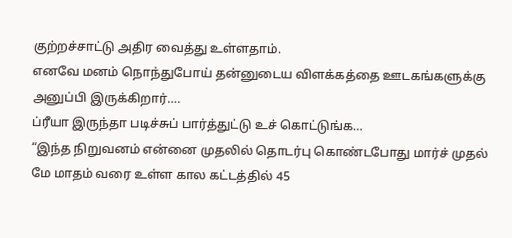குற்றச்சாட்டு அதிர வைத்து உள்ளதாம்.
எனவே மனம் நொந்துபோய் தன்னுடைய விளக்கத்தை ஊடகங்களுக்கு அனுப்பி இருக்கிறார்….
ப்ரீயா இருந்தா படிச்சுப் பார்த்துட்டு உச் கொட்டுங்க…
“இந்த நிறுவனம் என்னை முதலில் தொடர்பு கொண்டபோது மார்ச் முதல் மே மாதம் வரை உள்ள கால கட்டத்தில் 45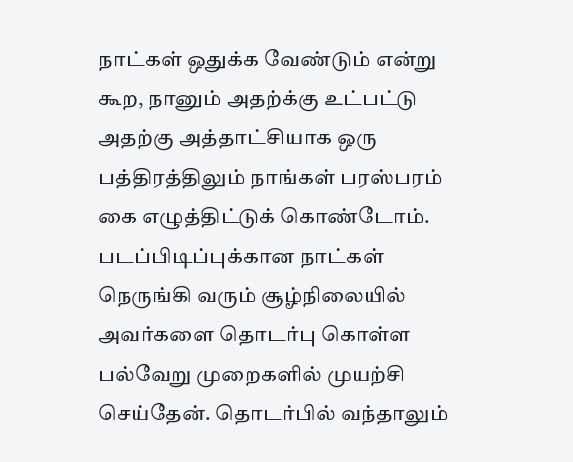நாட்கள் ஒதுக்க வேண்டும் என்று கூற, நானும் அதற்க்கு உட்பட்டு அதற்கு அத்தாட்சியாக ஒரு பத்திரத்திலும் நாங்கள் பரஸ்பரம் கை எழுத்திட்டுக் கொண்டோம்.
படப்பிடிப்புக்கான நாட்கள் நெருங்கி வரும் சூழ்நிலையில் அவர்களை தொடர்பு கொள்ள பல்வேறு முறைகளில் முயற்சி செய்தேன். தொடர்பில் வந்தாலும்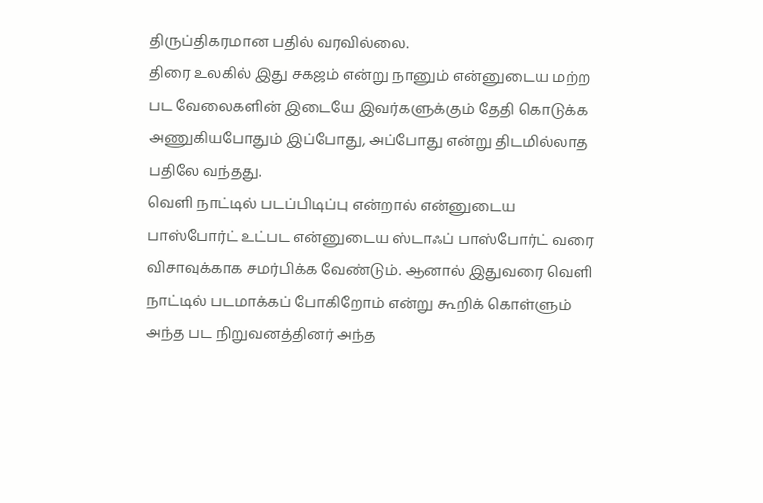திருப்திகரமான பதில் வரவில்லை.
திரை உலகில் இது சகஜம் என்று நானும் என்னுடைய மற்ற பட வேலைகளின் இடையே இவர்களுக்கும் தேதி கொடுக்க அணுகியபோதும் இப்போது, அப்போது என்று திடமில்லாத பதிலே வந்தது.
வெளி நாட்டில் படப்பிடிப்பு என்றால் என்னுடைய பாஸ்போர்ட் உட்பட என்னுடைய ஸ்டாஃப் பாஸ்போர்ட் வரை விசாவுக்காக சமர்பிக்க வேண்டும். ஆனால் இதுவரை வெளி நாட்டில் படமாக்கப் போகிறோம் என்று கூறிக் கொள்ளும் அந்த பட நிறுவனத்தினர் அந்த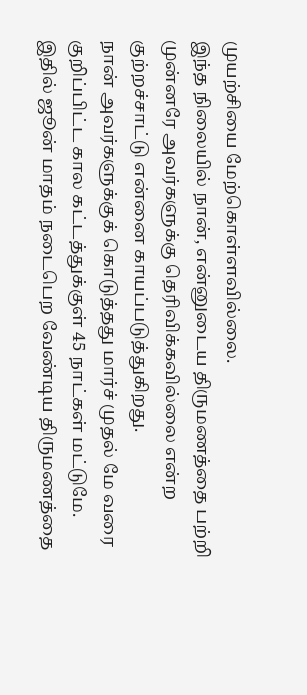முயற்சியை மேற்கொள்ளவில்லை.
இந்த நிலையில் நான், என்னுடைய திருமணத்தை பற்றி முன்னரே அவர்களுக்கு தெரிவிக்கவில்லை என்ற குற்றச்சாட்டு என்னை காயப்படுத்துகிறது.
நான் அவர்களுக்குக் கொடுத்தது மார்ச் முதல் மே வரை குறிப்பிட்ட கால கட்டத்துக்குள் 45 நாட்கள் மட்டுமே.
இதில் ஜூன் மாதம் நடைபெற வேண்டிய திருமணத்தை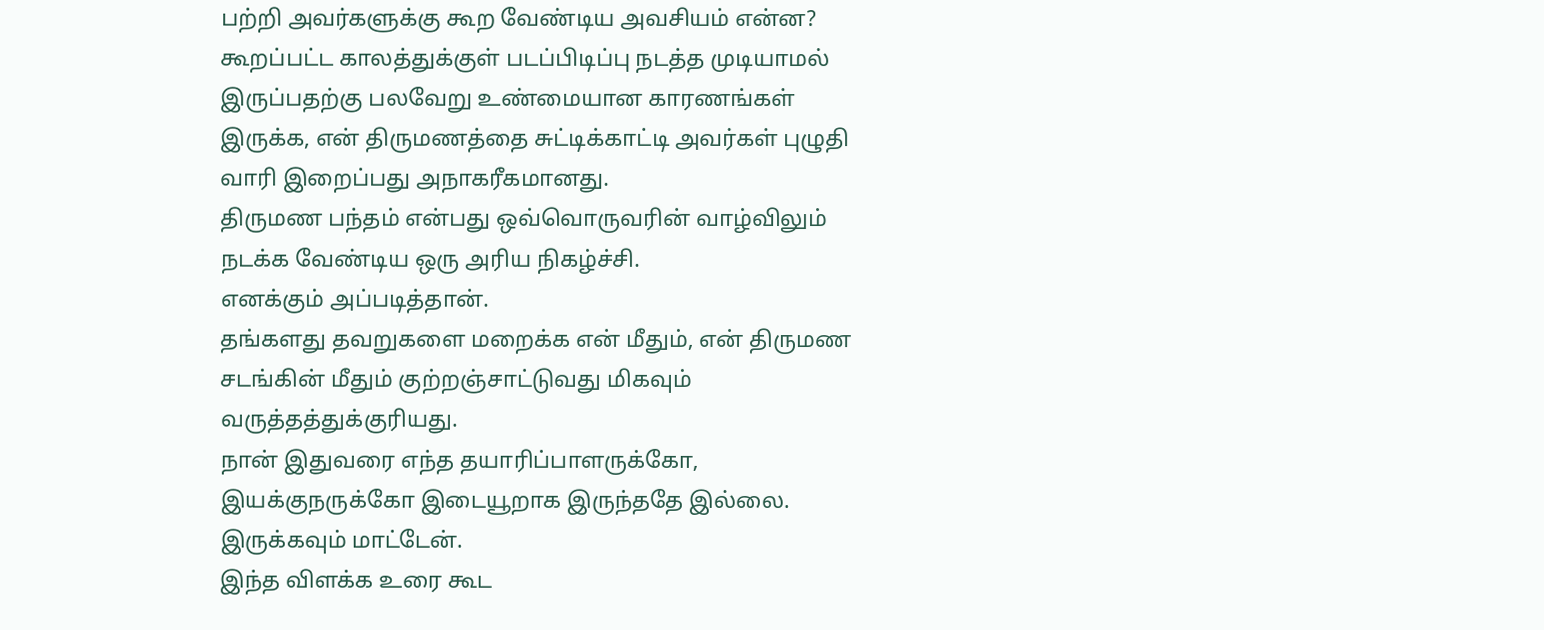பற்றி அவர்களுக்கு கூற வேண்டிய அவசியம் என்ன?
கூறப்பட்ட காலத்துக்குள் படப்பிடிப்பு நடத்த முடியாமல் இருப்பதற்கு பலவேறு உண்மையான காரணங்கள் இருக்க, என் திருமணத்தை சுட்டிக்காட்டி அவர்கள் புழுதி வாரி இறைப்பது அநாகரீகமானது.
திருமண பந்தம் என்பது ஒவ்வொருவரின் வாழ்விலும் நடக்க வேண்டிய ஒரு அரிய நிகழ்ச்சி.
எனக்கும் அப்படித்தான்.
தங்களது தவறுகளை மறைக்க என் மீதும், என் திருமண சடங்கின் மீதும் குற்றஞ்சாட்டுவது மிகவும் வருத்தத்துக்குரியது.
நான் இதுவரை எந்த தயாரிப்பாளருக்கோ, இயக்குநருக்கோ இடையூறாக இருந்ததே இல்லை. இருக்கவும் மாட்டேன்.
இந்த விளக்க உரை கூட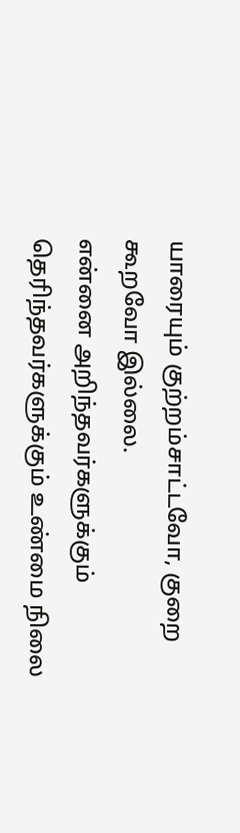யாரையும் குற்றம்சாட்டவோ, குறை கூறவோ இல்லை.
என்னை அறிந்தவர்களுக்கும் தெரிந்தவர்களுக்கும் உண்மை நிலை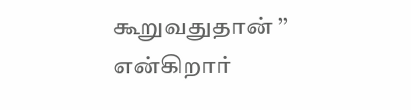கூறுவதுதான் ’’ என்கிறார்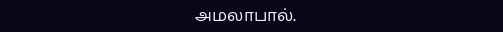அமலாபால்.